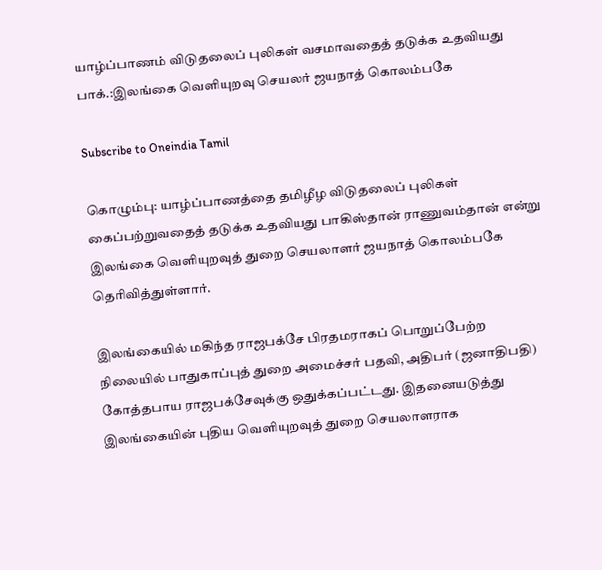யாழ்ப்பாணம் விடுதலைப் புலிகள் வசமாவதைத் தடுக்க உதவியது பாக்.:இலங்கை வெளியுறவு செயலர் ஜயநாத் கொலம்பகே

Subscribe to Oneindia Tamil

கொழும்பு: யாழ்ப்பாணத்தை தமிழீழ விடுதலைப் புலிகள் கைப்பற்றுவதைத் தடுக்க உதவியது பாகிஸ்தான் ராணுவம்தான் என்று இலங்கை வெளியுறவுத் துறை செயலாளர் ஜயநாத் கொலம்பகே தெரிவித்துள்ளார்.

இலங்கையில் மகிந்த ராஜபக்சே பிரதமராகப் பொறுப்பேற்ற நிலையில் பாதுகாப்புத் துறை அமைச்சர் பதவி, அதிபர் (ஜனாதிபதி) கோத்தபாய ராஜபக்சேவுக்கு ஒதுக்கப்பட்டது. இதனையடுத்து இலங்கையின் புதிய வெளியுறவுத் துறை செயலாளராக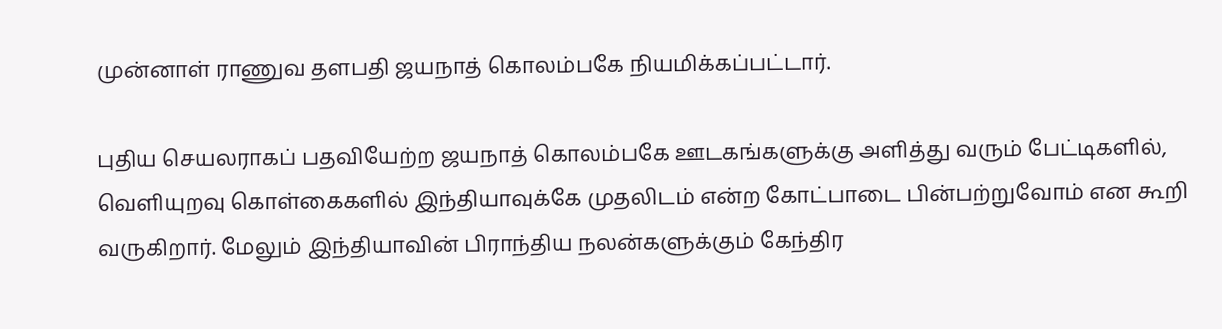முன்னாள் ராணுவ தளபதி ஜயநாத் கொலம்பகே நியமிக்கப்பட்டார்.

புதிய செயலராகப் பதவியேற்ற ஜயநாத் கொலம்பகே ஊடகங்களுக்கு அளித்து வரும் பேட்டிகளில், வெளியுறவு கொள்கைகளில் இந்தியாவுக்கே முதலிடம் என்ற கோட்பாடை பின்பற்றுவோம் என கூறி வருகிறார். மேலும் இந்தியாவின் பிராந்திய நலன்களுக்கும் கேந்திர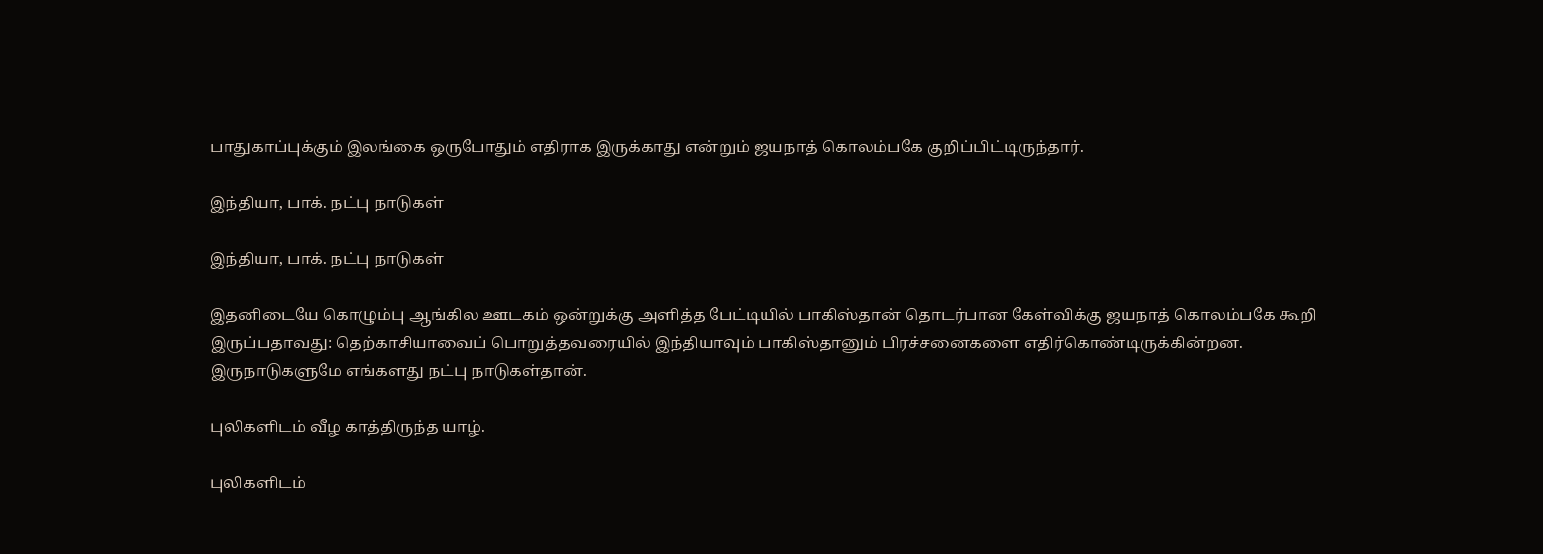பாதுகாப்புக்கும் இலங்கை ஒருபோதும் எதிராக இருக்காது என்றும் ஜயநாத் கொலம்பகே குறிப்பிட்டிருந்தார்.

இந்தியா, பாக். நட்பு நாடுகள்

இந்தியா, பாக். நட்பு நாடுகள்

இதனிடையே கொழும்பு ஆங்கில ஊடகம் ஒன்றுக்கு அளித்த பேட்டியில் பாகிஸ்தான் தொடர்பான கேள்விக்கு ஜயநாத் கொலம்பகே கூறி இருப்பதாவது: தெற்காசியாவைப் பொறுத்தவரையில் இந்தியாவும் பாகிஸ்தானும் பிரச்சனைகளை எதிர்கொண்டிருக்கின்றன. இருநாடுகளுமே எங்களது நட்பு நாடுகள்தான்.

புலிகளிடம் வீழ காத்திருந்த யாழ்.

புலிகளிடம்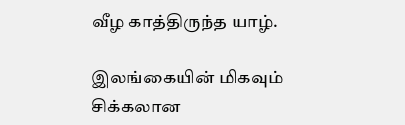வீழ காத்திருந்த யாழ்.

இலங்கையின் மிகவும் சிக்கலான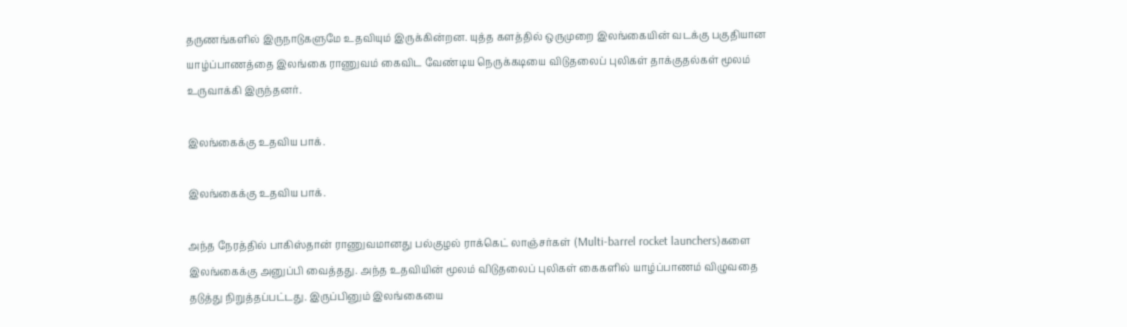தருணங்களில் இருநாடுகளுமே உதவியும் இருக்கின்றன. யுத்த களத்தில் ஒருமுறை இலங்கையின் வடக்கு பகுதியான யாழ்ப்பாணத்தை இலங்கை ராணுவம் கைவிட வேண்டிய நெருக்கடியை விடுதலைப் புலிகள் தாக்குதல்கள் மூலம் உருவாக்கி இருந்தனர்.

இலங்கைக்கு உதவிய பாக்.

இலங்கைக்கு உதவிய பாக்.

அந்த நேரத்தில் பாகிஸ்தான் ராணுவமானது பல்குழல் ராக்கெட் லாஞ்சர்கள் (Multi-barrel rocket launchers)களை இலங்கைக்கு அனுப்பி வைத்தது. அந்த உதவியின் மூலம் விடுதலைப் புலிகள் கைகளில் யாழ்ப்பாணம் விழுவதை தடுத்து நிறுத்தப்பட்டது. இருப்பினும் இலங்கையை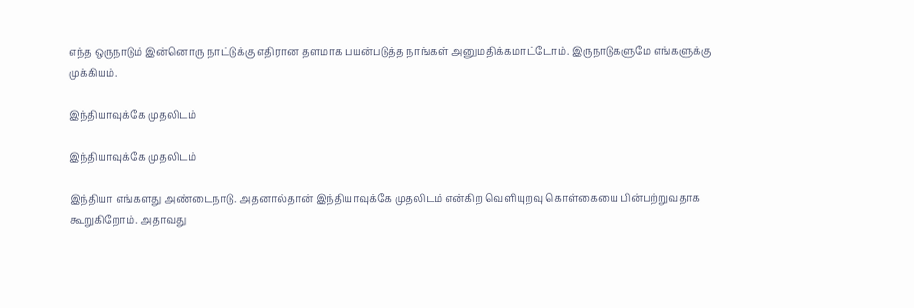எந்த ஒருநாடும் இன்னொரு நாட்டுக்கு எதிரான தளமாக பயன்படுத்த நாங்கள் அனுமதிக்கமாட்டோம். இருநாடுகளுமே எங்களுக்கு முக்கியம்.

இந்தியாவுக்கே முதலிடம்

இந்தியாவுக்கே முதலிடம்

இந்தியா எங்களது அண்டைநாடு. அதனால்தான் இந்தியாவுக்கே முதலிடம் என்கிற வெளியுறவு கொள்கையை பின்பற்றுவதாக கூறுகிறோம். அதாவது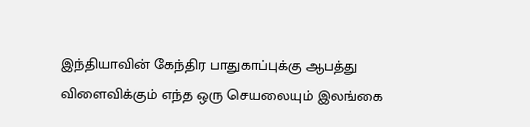இந்தியாவின் கேந்திர பாதுகாப்புக்கு ஆபத்து விளைவிக்கும் எந்த ஒரு செயலையும் இலங்கை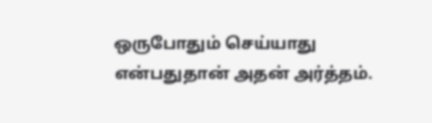ஒருபோதும் செய்யாது என்பதுதான் அதன் அர்த்தம்.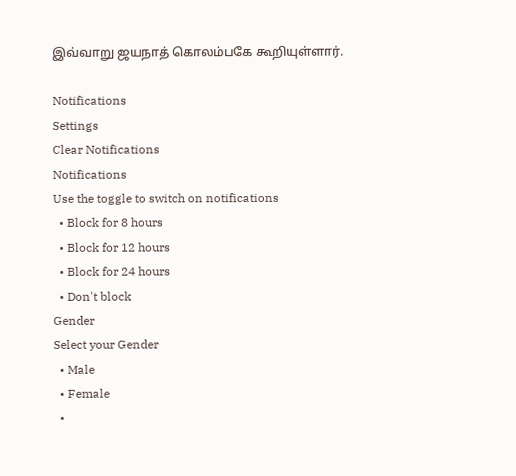இவ்வாறு ஜயநாத் கொலம்பகே கூறியுள்ளார்.

Notifications
Settings
Clear Notifications
Notifications
Use the toggle to switch on notifications
  • Block for 8 hours
  • Block for 12 hours
  • Block for 24 hours
  • Don't block
Gender
Select your Gender
  • Male
  • Female
  •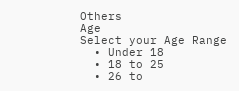Others
Age
Select your Age Range
  • Under 18
  • 18 to 25
  • 26 to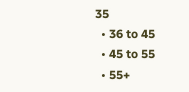35
  • 36 to 45
  • 45 to 55
  • 55+